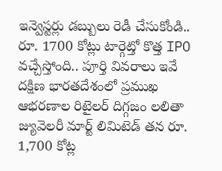ఇన్వెస్టర్లు డబ్బులు రెడీ చేసుకోండి.. రూ. 1700 కోట్లు టార్గెట్తో కొత్త IPO వచ్చేస్తోంది.. పూర్తి వివరాలు ఇవే
దక్షిణ భారతదేశంలో ప్రముఖ ఆభరణాల రిటైలర్ దిగ్గజం లలితా జ్యువెలరీ మార్ట్ లిమిటెడ్ తన రూ. 1,700 కోట్ల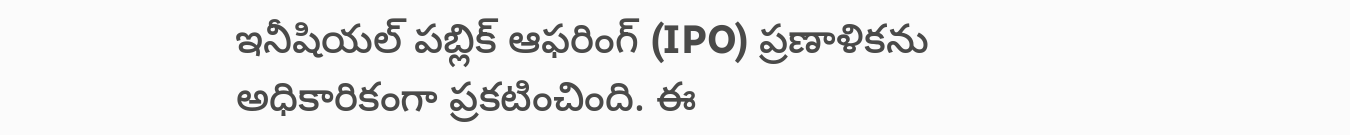ఇనీషియల్ పబ్లిక్ ఆఫరింగ్ (IPO) ప్రణాళికను అధికారికంగా ప్రకటించింది. ఈ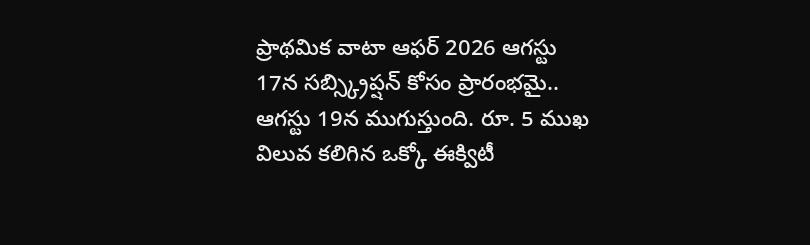ప్రాథమిక వాటా ఆఫర్ 2026 ఆగస్టు 17న సబ్స్క్రిప్షన్ కోసం ప్రారంభమై.. ఆగస్టు 19న ముగుస్తుంది. రూ. 5 ముఖ విలువ కలిగిన ఒక్కో ఈక్విటీ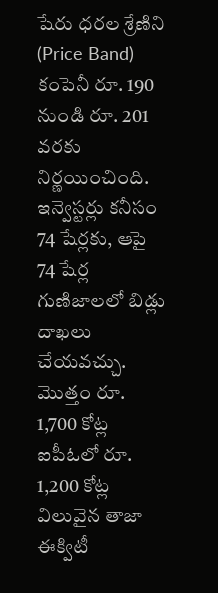షేరు ధరల శ్రేణిని (Price Band) కంపెనీ రూ. 190 నుండి రూ. 201 వరకు నిర్ణయించింది. ఇన్వెస్టర్లు కనీసం 74 షేర్లకు, ఆపై 74 షేర్ల గుణిజాలలో బిడ్లు దాఖలు చేయవచ్చు.
మొత్తం రూ. 1,700 కోట్ల ఐపీఓలో రూ. 1,200 కోట్ల విలువైన తాజా ఈక్విటీ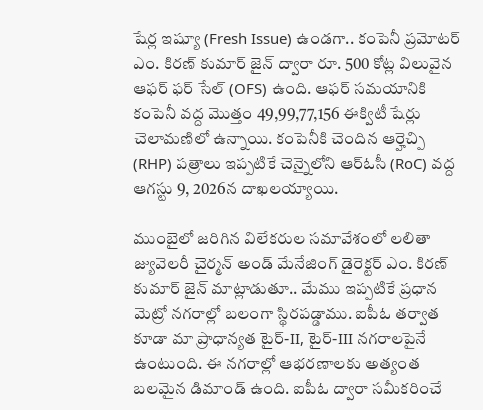షేర్ల ఇష్యూ (Fresh Issue) ఉండగా.. కంపెనీ ప్రమోటర్ ఎం. కిరణ్ కుమార్ జైన్ ద్వారా రూ. 500 కోట్ల విలువైన ఆఫర్ ఫర్ సేల్ (OFS) ఉంది. ఆఫర్ సమయానికి కంపెనీ వద్ద మొత్తం 49,99,77,156 ఈక్విటీ షేర్లు చెలామణిలో ఉన్నాయి. కంపెనీకి చెందిన ఆర్హెచ్పి (RHP) పత్రాలు ఇప్పటికే చెన్నైలోని ఆర్ఓసీ (RoC) వద్ద ఆగస్టు 9, 2026న దాఖలయ్యాయి.

ముంబైలో జరిగిన విలేకరుల సమావేశంలో లలితా జ్యువెలరీ చైర్మన్ అండ్ మేనేజింగ్ డైరెక్టర్ ఎం. కిరణ్ కుమార్ జైన్ మాట్లాడుతూ.. మేము ఇప్పటికే ప్రధాన మెట్రో నగరాల్లో బలంగా స్థిరపడ్డాము. ఐపీఓ తర్వాత కూడా మా ప్రాధాన్యత టైర్-II, టైర్-III నగరాలపైనే ఉంటుంది. ఈ నగరాల్లో ఆభరణాలకు అత్యంత బలమైన డిమాండ్ ఉంది. ఐపీఓ ద్వారా సమీకరించే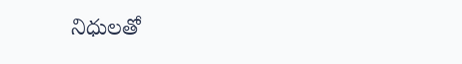నిధులతో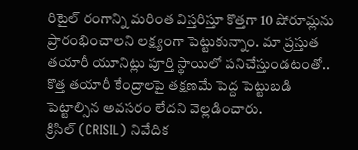రిటైల్ రంగాన్ని మరింత విస్తరిస్తూ కొత్తగా 10 షోరూమ్లను ప్రారంభించాలని లక్ష్యంగా పెట్టుకున్నాం. మా ప్రస్తుత తయారీ యూనిట్లు పూర్తి స్థాయిలో పనిచేస్తుండటంతో.. కొత్త తయారీ కేంద్రాలపై తక్షణమే పెద్ద పెట్టుబడి పెట్టాల్సిన అవసరం లేదని వెల్లడించారు.
క్రిసిల్ (CRISIL) నివేదిక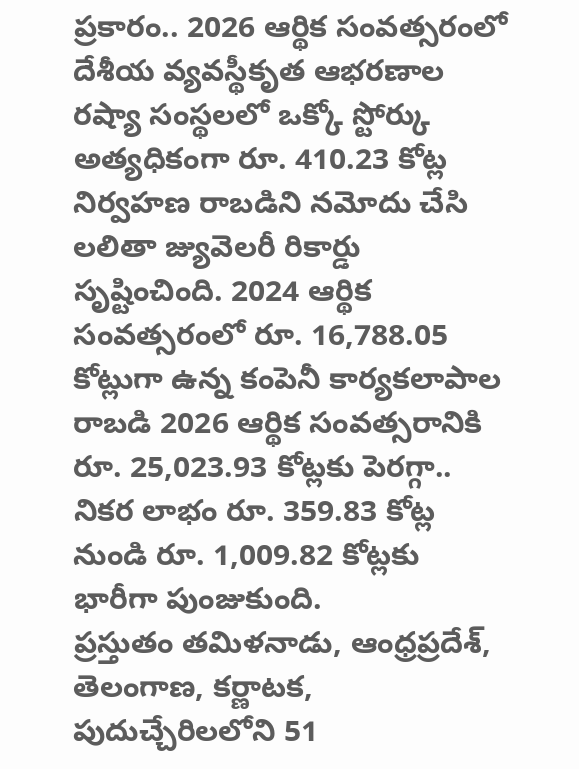ప్రకారం.. 2026 ఆర్థిక సంవత్సరంలో దేశీయ వ్యవస్థీకృత ఆభరణాల రష్యా సంస్థలలో ఒక్కో స్టోర్కు అత్యధికంగా రూ. 410.23 కోట్ల నిర్వహణ రాబడిని నమోదు చేసి లలితా జ్యువెలరీ రికార్డు సృష్టించింది. 2024 ఆర్థిక సంవత్సరంలో రూ. 16,788.05 కోట్లుగా ఉన్న కంపెనీ కార్యకలాపాల రాబడి 2026 ఆర్థిక సంవత్సరానికి రూ. 25,023.93 కోట్లకు పెరగ్గా.. నికర లాభం రూ. 359.83 కోట్ల నుండి రూ. 1,009.82 కోట్లకు భారీగా పుంజుకుంది.
ప్రస్తుతం తమిళనాడు, ఆంధ్రప్రదేశ్, తెలంగాణ, కర్ణాటక, పుదుచ్చేరిలలోని 51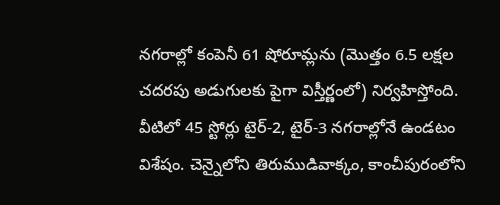నగరాల్లో కంపెనీ 61 షోరూమ్లను (మొత్తం 6.5 లక్షల చదరపు అడుగులకు పైగా విస్తీర్ణంలో) నిర్వహిస్తోంది. వీటిలో 45 స్టోర్లు టైర్-2, టైర్-3 నగరాల్లోనే ఉండటం విశేషం. చెన్నైలోని తిరుముడివాక్కం, కాంచీపురంలోని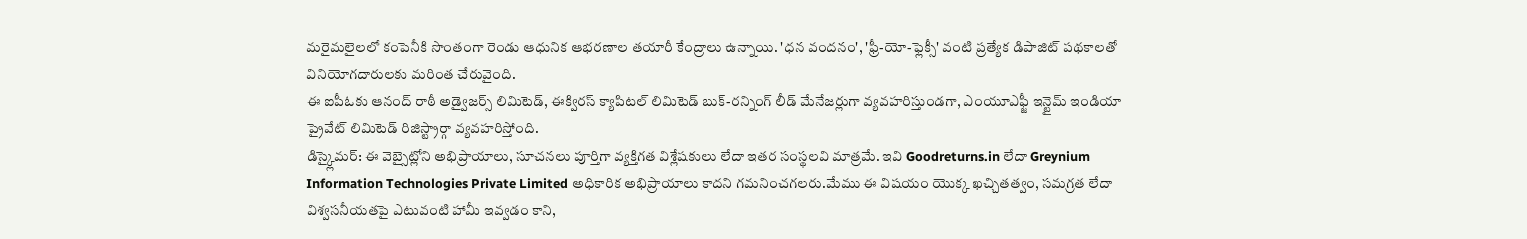మరైమలైలలో కంపెనీకి సొంతంగా రెండు ఆధునిక ఆభరణాల తయారీ కేంద్రాలు ఉన్నాయి. 'ధన వందనం', 'ఫ్రీ-యో-ఫ్లెక్సీ' వంటి ప్రత్యేక డిపాజిట్ పథకాలతో వినియోగదారులకు మరింత చేరువైంది.
ఈ ఐపీఓకు ఆనంద్ రాఠీ అడ్వైజర్స్ లిమిటెడ్, ఈక్విరస్ క్యాపిటల్ లిమిటెడ్ బుక్-రన్నింగ్ లీడ్ మేనేజర్లుగా వ్యవహరిస్తుండగా, ఎంయూఎఫ్జీ ఇన్టైమ్ ఇండియా ప్రైవేట్ లిమిటెడ్ రిజిస్ట్రార్గా వ్యవహరిస్తోంది.
డిస్క్లైమర్: ఈ వెబ్సైట్లోని అభిప్రాయాలు, సూచనలు పూర్తిగా వ్యక్తిగత విశ్లేషకులు లేదా ఇతర సంస్థలవి మాత్రమే. ఇవి Goodreturns.in లేదా Greynium Information Technologies Private Limited అధికారిక అభిప్రాయాలు కాదని గమనించగలరు.మేము ఈ విషయం యొక్క ఖచ్చితత్వం, సమగ్రత లేదా విశ్వసనీయతపై ఎటువంటి హామీ ఇవ్వడం కాని,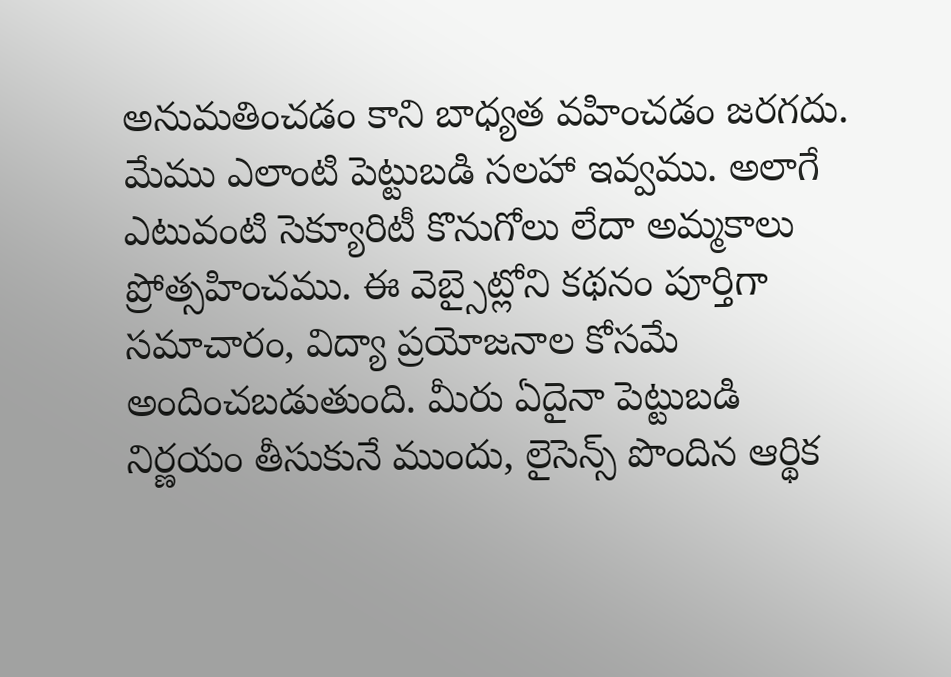అనుమతించడం కాని బాధ్యత వహించడం జరగదు. మేము ఎలాంటి పెట్టుబడి సలహా ఇవ్వము. అలాగే ఎటువంటి సెక్యూరిటీ కొనుగోలు లేదా అమ్మకాలు ప్రోత్సహించము. ఈ వెబ్సైట్లోని కథనం పూర్తిగా సమాచారం, విద్యా ప్రయోజనాల కోసమే అందించబడుతుంది. మీరు ఏదైనా పెట్టుబడి నిర్ణయం తీసుకునే ముందు, లైసెన్స్ పొందిన ఆర్థిక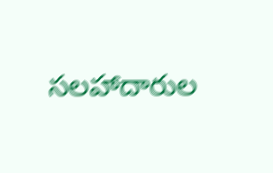సలహాదారుల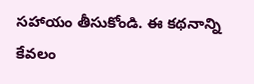సహాయం తీసుకోండి. ఈ కథనాన్ని కేవలం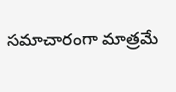సమాచారంగా మాత్రమే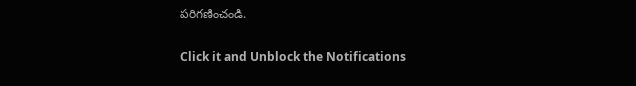పరిగణించండి.


Click it and Unblock the Notifications